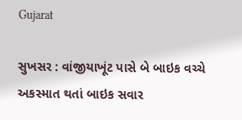Gujarat

સુખસર : વાંજીયાખૂંટ પાસે બે બાઇક વચ્ચે અકસ્માત થતાં બાઇક સવાર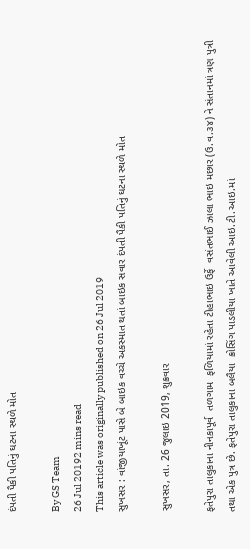દંપતી પૈકી પતિનું ઘટના સ્થળે મોત

By GS Team
26 Jul 20192 mins read
This article was originally published on 26 Jul 2019
સુખસર : વાંજીયાખૂંટ પાસે બે બાઇક વચ્ચે અકસ્માત થતાં બાઇક સવાર દંપતી પૈકી પતિનું ઘટના સ્થળે મોત

સુખસર, તા. 26 જુલાઇ 2019, શુક્રવાર

ફતેપુરા તાલુકાના નીનકાપૂર્વ  તળગામ  ફળિયામાં રહેતા ટીહાભાઇ ઉર્ફે  વસંતભાઈ ઝાલા ભાઇ મછાર (ઉ.વ.૩૪) ને સંતાનમાં ત્રણ પુત્રી તથા એક પુત્ર છે. ફતેપુરા તાલુકાના બલૈયા  ક્રોસિંગ પાડલીયા ખાતે આવેલી આઇ.ટી.આઇ.માં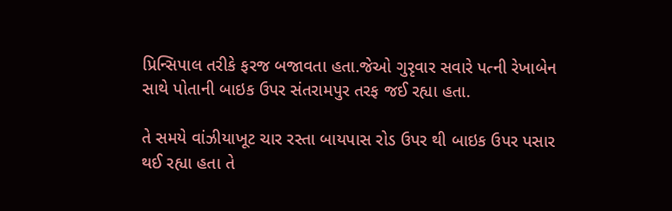પ્રિન્સિપાલ તરીકે ફરજ બજાવતા હતા.જેઓ ગુરૃવાર સવારે પત્ની રેખાબેન  સાથે પોતાની બાઇક ઉપર સંતરામપુર તરફ જઈ રહ્યા હતા.

તે સમયે વાંઝીયાખૂટ ચાર રસ્તા બાયપાસ રોડ ઉપર થી બાઇક ઉપર પસાર થઈ રહ્યા હતા તે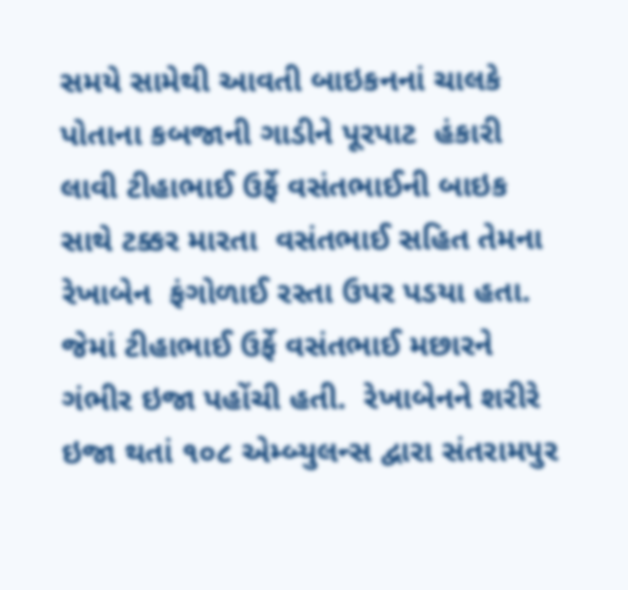સમયે સામેથી આવતી બાઇકનનાં ચાલકે પોતાના કબજાની ગાડીને પૂરપાટ  હંકારી લાવી ટીહાભાઈ ઉર્ફે વસંતભાઈની બાઇક સાથે ટક્કર મારતા  વસંતભાઈ સહિત તેમના રેખાબેન  ફંગોળાઈ રસ્તા ઉપર પડયા હતા. જેમાં ટીહાભાઈ ઉર્ફે વસંતભાઈ મછારને  ગંભીર ઇજા પહોંચી હતી.  રેખાબેનને શરીરે  ઇજા થતાં ૧૦૮ એમ્બ્યુલન્સ દ્વારા સંતરામપુર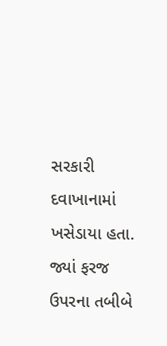સરકારી દવાખાનામાં ખસેડાયા હતા. જ્યાં ફરજ ઉપરના તબીબે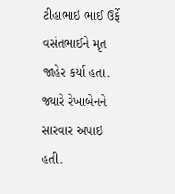ટીહાભાઇ ભાઈ ઉર્ફે વસંતભાઈને મૃત જાહેર કર્યા હતા. જ્યારે રેખાબેનને સારવાર અપાઇ હતી.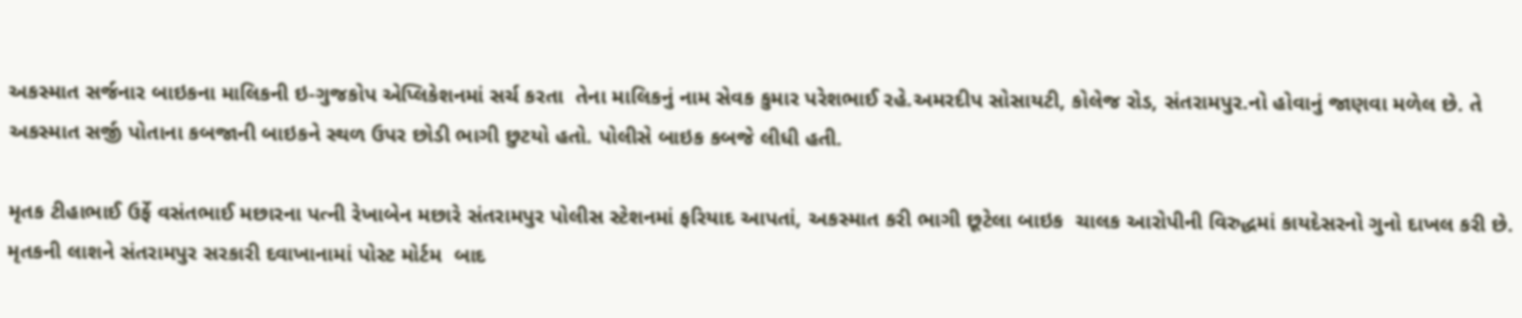અકસ્માત સર્જનાર બાઇકના માલિકની ઇ-ગુજકોપ એપ્લિકેશનમાં સર્ચ કરતા  તેના માલિકનું નામ સેવક કુમાર પરેશભાઈ રહે.અમરદીપ સોસાયટી, કોલેજ રોડ, સંતરામપુર.નો હોવાનું જાણવા મળેલ છે. તે અકસ્માત સર્જી પોતાના કબજાની બાઇકને સ્થળ ઉપર છોડી ભાગી છુટયો હતો. પોલીસે બાઇક કબજે લીધી હતી.

મૃતક ટીહાભાઈ ઉર્ફે વસંતભાઈ મછારના પત્ની રેખાબેન મછારે સંતરામપુર પોલીસ સ્ટેશનમાં ફરિયાદ આપતાં, અકસ્માત કરી ભાગી છૂટેલા બાઇક  ચાલક આરોપીની વિરુદ્ધમાં કાયદેસરનો ગુનો દાખલ કરી છે. મૃતકની લાશને સંતરામપુર સરકારી દવાખાનામાં પોસ્ટ મોર્ટમ  બાદ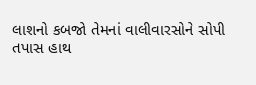લાશનો કબજો તેમનાં વાલીવારસોને સોપી   તપાસ હાથ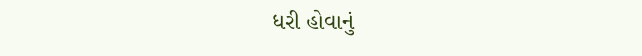ધરી હોવાનું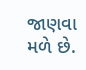જાણવા મળે છે.